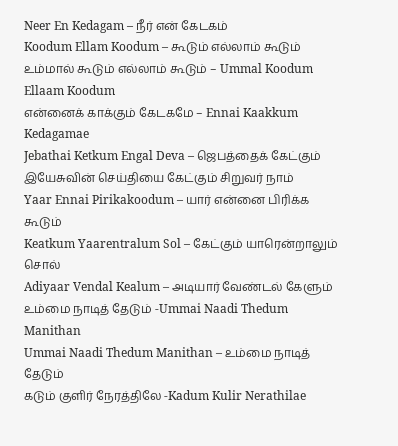Neer En Kedagam – நீர் என் கேடகம்
Koodum Ellam Koodum – கூடும் எல்லாம் கூடும்
உம்மால் கூடும் எல்லாம் கூடும் – Ummal Koodum Ellaam Koodum
என்னைக் காக்கும் கேடகமே – Ennai Kaakkum Kedagamae
Jebathai Ketkum Engal Deva – ஜெபத்தைக் கேட்கும்
இயேசுவின் செய்தியை கேட்கும் சிறுவர் நாம்
Yaar Ennai Pirikakoodum – யார் என்னை பிரிக்க கூடும்
Keatkum Yaarentralum Sol – கேட்கும் யாரென்றாலும் சொல்
Adiyaar Vendal Kealum – அடியார் வேண்டல் கேளும்
உம்மை நாடித் தேடும் -Ummai Naadi Thedum Manithan
Ummai Naadi Thedum Manithan – உம்மை நாடித் தேடும்
கடும் குளிர் நேரத்திலே -Kadum Kulir Nerathilae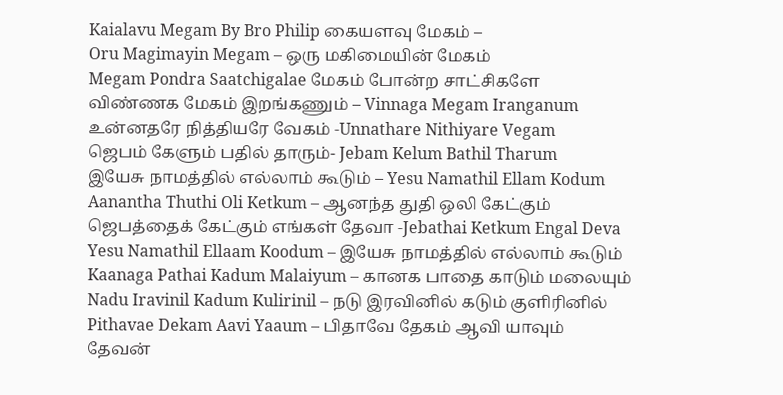Kaialavu Megam By Bro Philip கையளவு மேகம் –
Oru Magimayin Megam – ஒரு மகிமையின் மேகம்
Megam Pondra Saatchigalae மேகம் போன்ற சாட்சிகளே
விண்ணக மேகம் இறங்கணும் – Vinnaga Megam Iranganum
உன்னதரே நித்தியரே வேகம் -Unnathare Nithiyare Vegam
ஜெபம் கேளும் பதில் தாரும்- Jebam Kelum Bathil Tharum
இயேசு நாமத்தில் எல்லாம் கூடும் – Yesu Namathil Ellam Kodum
Aanantha Thuthi Oli Ketkum – ஆனந்த துதி ஒலி கேட்கும்
ஜெபத்தைக் கேட்கும் எங்கள் தேவா -Jebathai Ketkum Engal Deva
Yesu Namathil Ellaam Koodum – இயேசு நாமத்தில் எல்லாம் கூடும்
Kaanaga Pathai Kadum Malaiyum – கானக பாதை காடும் மலையும்
Nadu Iravinil Kadum Kulirinil – நடு இரவினில் கடும் குளிரினில்
Pithavae Dekam Aavi Yaaum – பிதாவே தேகம் ஆவி யாவும்
தேவன்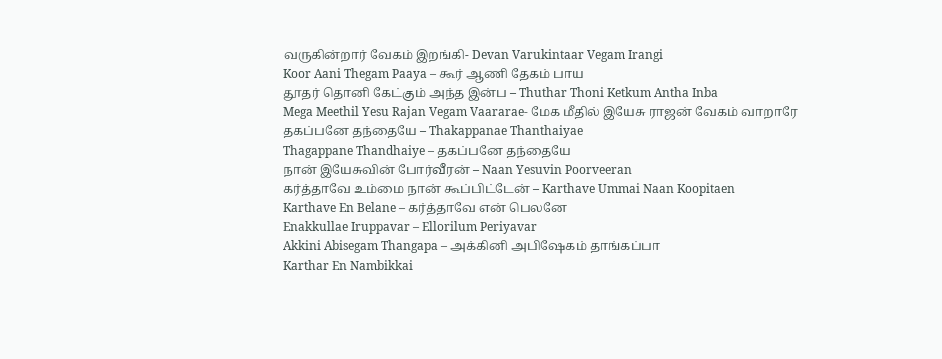வருகின்றார் வேகம் இறங்கி- Devan Varukintaar Vegam Irangi
Koor Aani Thegam Paaya – கூர் ஆணி தேகம் பாய
தூதர் தொனி கேட்கும் அந்த இன்ப – Thuthar Thoni Ketkum Antha Inba
Mega Meethil Yesu Rajan Vegam Vaararae- மேக மீதில் இயேசு ராஜன் வேகம் வாறாரே
தகப்பனே தந்தையே – Thakappanae Thanthaiyae
Thagappane Thandhaiye – தகப்பனே தந்தையே
நான் இயேசுவின் போர்வீரன் – Naan Yesuvin Poorveeran
கர்த்தாவே உம்மை நான் கூப்பிட்டேன் – Karthave Ummai Naan Koopitaen
Karthave En Belane – கர்த்தாவே என் பெலனே
Enakkullae Iruppavar – Ellorilum Periyavar
Akkini Abisegam Thangapa – அக்கினி அபிஷேகம் தாங்கப்பா
Karthar En Nambikkai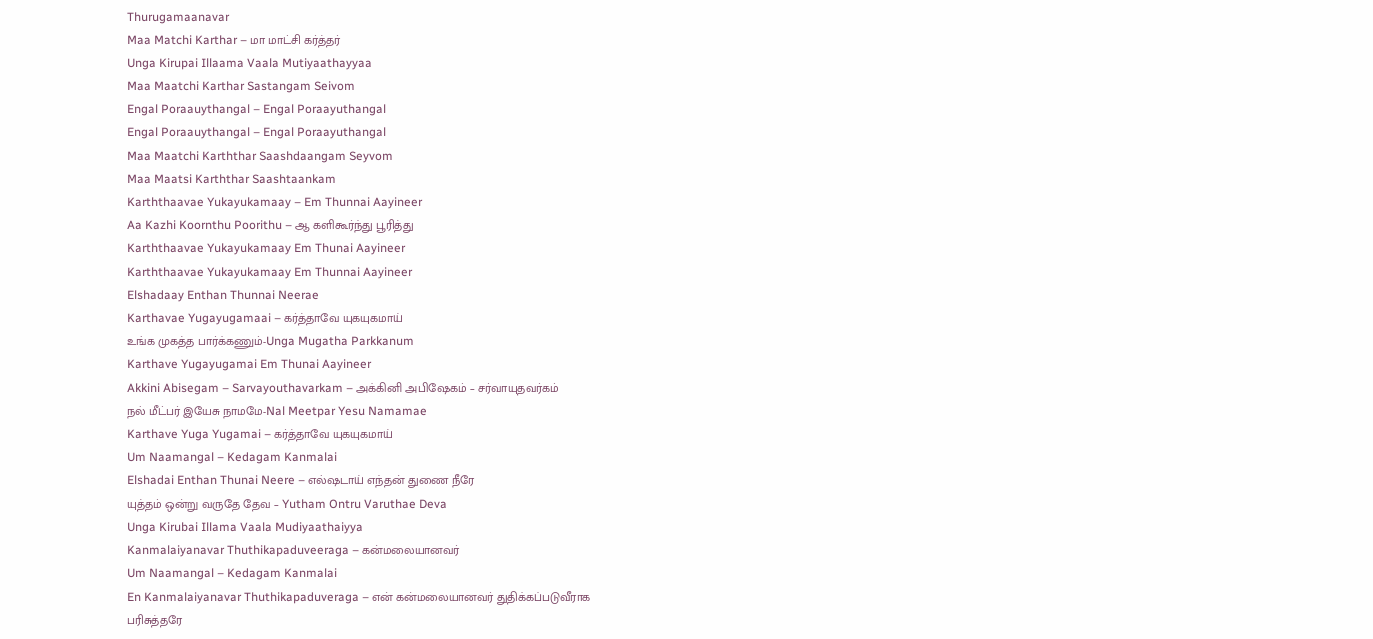Thurugamaanavar
Maa Matchi Karthar – மா மாட்சி கர்த்தர்
Unga Kirupai Illaama Vaala Mutiyaathayyaa
Maa Maatchi Karthar Sastangam Seivom
Engal Poraauythangal – Engal Poraayuthangal
Engal Poraauythangal – Engal Poraayuthangal
Maa Maatchi Karththar Saashdaangam Seyvom
Maa Maatsi Karththar Saashtaankam
Karththaavae Yukayukamaay – Em Thunnai Aayineer
Aa Kazhi Koornthu Poorithu – ஆ களிகூர்ந்து பூரித்து
Karththaavae Yukayukamaay Em Thunai Aayineer
Karththaavae Yukayukamaay Em Thunnai Aayineer
Elshadaay Enthan Thunnai Neerae
Karthavae Yugayugamaai – கர்த்தாவே யுகயுகமாய்
உங்க முகத்த பார்க்கணும்-Unga Mugatha Parkkanum
Karthave Yugayugamai Em Thunai Aayineer
Akkini Abisegam – Sarvayouthavarkam – அக்கினி அபிஷேகம் – சர்வாயுதவர்கம்
நல் மீட்பர் இயேசு நாமமே-Nal Meetpar Yesu Namamae
Karthave Yuga Yugamai – கர்த்தாவே யுகயுகமாய்
Um Naamangal – Kedagam Kanmalai
Elshadai Enthan Thunai Neere – எல்ஷடாய் எந்தன் துணை நீரே
யுத்தம் ஒன்று வருதே தேவ – Yutham Ontru Varuthae Deva
Unga Kirubai Illama Vaala Mudiyaathaiyya
Kanmalaiyanavar Thuthikapaduveeraga – கன்மலையானவர்
Um Naamangal – Kedagam Kanmalai
En Kanmalaiyanavar Thuthikapaduveraga – என் கன்மலையானவர் துதிக்கப்படுவீராக
பரிசுத்தரே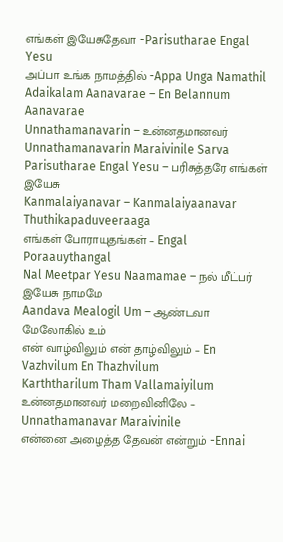எங்கள் இயேசுதேவா -Parisutharae Engal Yesu
அப்பா உங்க நாமத்தில் -Appa Unga Namathil
Adaikalam Aanavarae – En Belannum Aanavarae
Unnathamanavarin – உன்னதமானவர்
Unnathamanavarin Maraivinile Sarva
Parisutharae Engal Yesu – பரிசுத்தரே எங்கள் இயேசு
Kanmalaiyanavar – Kanmalaiyaanavar Thuthikapaduveeraaga
எங்கள் போராயுதங்கள் – Engal Poraauythangal
Nal Meetpar Yesu Naamamae – நல் மீட்பர் இயேசு நாமமே
Aandava Mealogil Um – ஆண்டவா மேலோகில் உம்
என் வாழ்விலும் என் தாழ்விலும் – En Vazhvilum En Thazhvilum
Karththarilum Tham Vallamaiyilum
உன்னதமானவர் மறைவினிலே – Unnathamanavar Maraivinile
என்னை அழைத்த தேவன் என்றும் -Ennai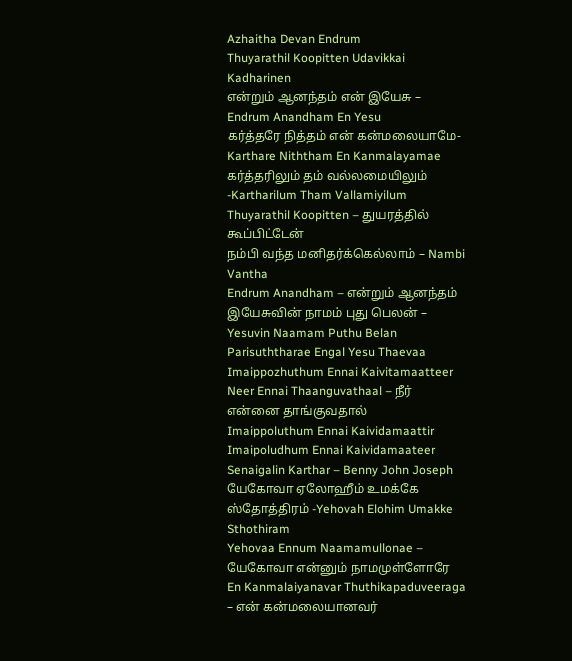Azhaitha Devan Endrum
Thuyarathil Koopitten Udavikkai Kadharinen
என்றும் ஆனந்தம் என் இயேசு – Endrum Anandham En Yesu
கர்த்தரே நித்தம் என் கன்மலையாமே- Karthare Niththam En Kanmalayamae
கர்த்தரிலும் தம் வல்லமையிலும் -Kartharilum Tham Vallamiyilum
Thuyarathil Koopitten – துயரத்தில் கூப்பிட்டேன்
நம்பி வந்த மனிதர்க்கெல்லாம் – Nambi Vantha
Endrum Anandham – என்றும் ஆனந்தம்
இயேசுவின் நாமம் புது பெலன் – Yesuvin Naamam Puthu Belan
Parisuththarae Engal Yesu Thaevaa
Imaippozhuthum Ennai Kaivitamaatteer
Neer Ennai Thaanguvathaal – நீர் என்னை தாங்குவதால்
Imaippoluthum Ennai Kaividamaattir
Imaipoludhum Ennai Kaividamaateer
Senaigalin Karthar – Benny John Joseph
யேகோவா ஏலோஹீம் உமக்கே ஸ்தோத்திரம் -Yehovah Elohim Umakke Sthothiram
Yehovaa Ennum Naamamullonae – யேகோவா என்னும் நாமமுள்ளோரே
En Kanmalaiyanavar Thuthikapaduveeraga – என் கன்மலையானவர்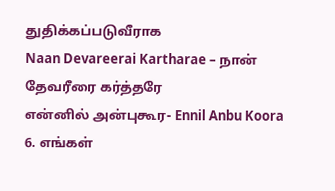துதிக்கப்படுவீராக
Naan Devareerai Kartharae – நான் தேவரீரை கர்த்தரே
என்னில் அன்புகூர- Ennil Anbu Koora
6. எங்கள்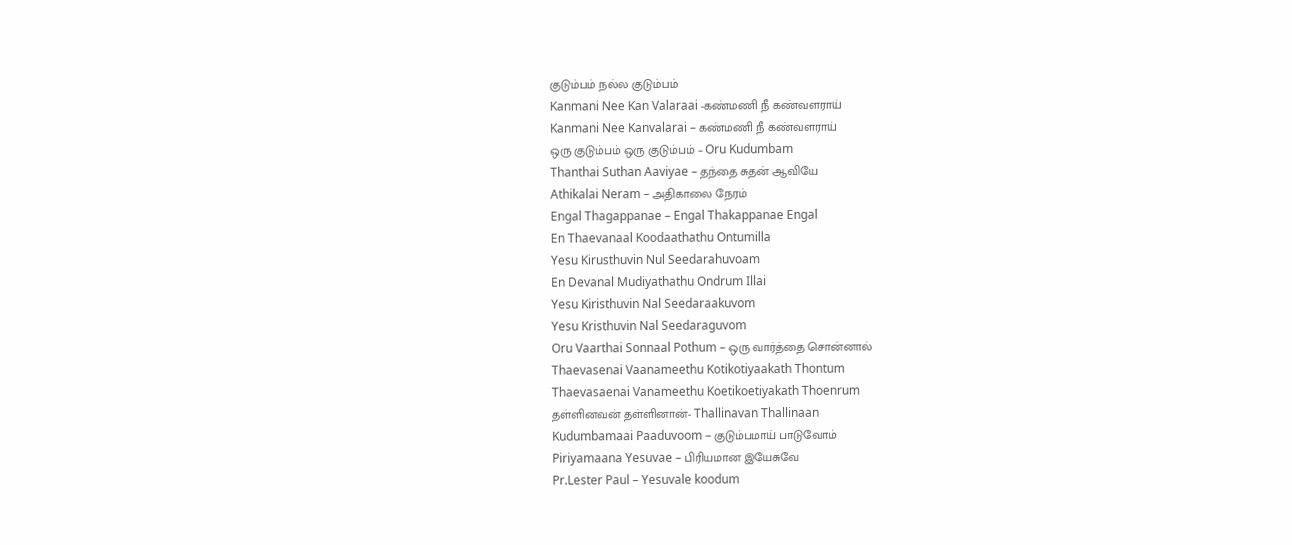குடும்பம் நல்ல குடும்பம்
Kanmani Nee Kan Valaraai -கண்மணி நீ கண்வளராய்
Kanmani Nee Kanvalarai – கண்மணி நீ கண்வளராய்
ஒரு குடும்பம் ஒரு குடும்பம் – Oru Kudumbam
Thanthai Suthan Aaviyae – தந்தை சுதன் ஆவியே
Athikalai Neram – அதிகாலை நேரம்
Engal Thagappanae – Engal Thakappanae Engal
En Thaevanaal Koodaathathu Ontumilla
Yesu Kirusthuvin Nul Seedarahuvoam
En Devanal Mudiyathathu Ondrum Illai
Yesu Kiristhuvin Nal Seedaraakuvom
Yesu Kristhuvin Nal Seedaraguvom
Oru Vaarthai Sonnaal Pothum – ஒரு வார்த்தை சொன்னால்
Thaevasenai Vaanameethu Kotikotiyaakath Thontum
Thaevasaenai Vanameethu Koetikoetiyakath Thoenrum
தள்ளினவன் தள்ளினான்- Thallinavan Thallinaan
Kudumbamaai Paaduvoom – குடும்பமாய் பாடுவோம்
Piriyamaana Yesuvae – பிரியமான இயேசுவே
Pr.Lester Paul – Yesuvale koodum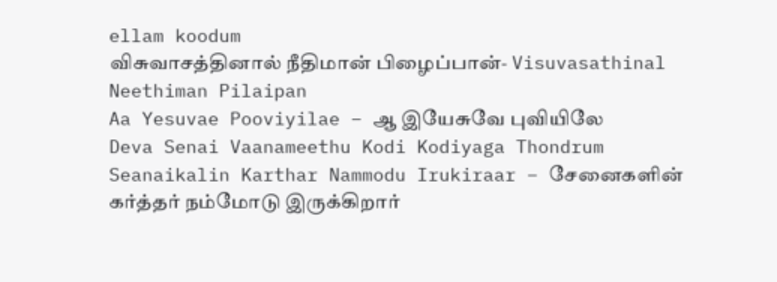ellam koodum
விசுவாசத்தினால் நீதிமான் பிழைப்பான்- Visuvasathinal Neethiman Pilaipan
Aa Yesuvae Pooviyilae – ஆ இயேசுவே புவியிலே
Deva Senai Vaanameethu Kodi Kodiyaga Thondrum
Seanaikalin Karthar Nammodu Irukiraar – சேனைகளின் கர்த்தர் நம்மோடு இருக்கிறார்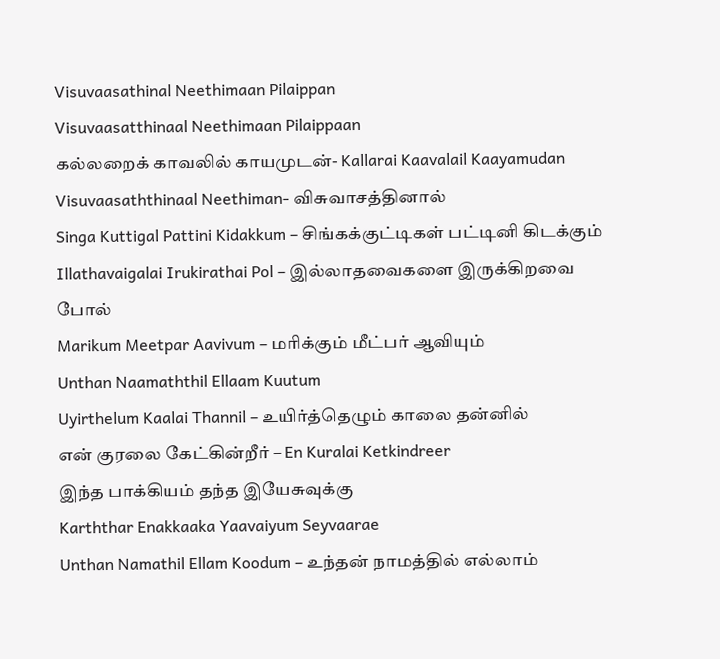Visuvaasathinal Neethimaan Pilaippan
Visuvaasatthinaal Neethimaan Pilaippaan
கல்லறைக் காவலில் காயமுடன்- Kallarai Kaavalail Kaayamudan
Visuvaasaththinaal Neethiman- விசுவாசத்தினால்
Singa Kuttigal Pattini Kidakkum – சிங்கக்குட்டிகள் பட்டினி கிடக்கும்
Illathavaigalai Irukirathai Pol – இல்லாதவைகளை இருக்கிறவை போல்
Marikum Meetpar Aavivum – மரிக்கும் மீட்பர் ஆவியும்
Unthan Naamaththil Ellaam Kuutum
Uyirthelum Kaalai Thannil – உயிர்த்தெழும் காலை தன்னில்
என் குரலை கேட்கின்றீர் – En Kuralai Ketkindreer
இந்த பாக்கியம் தந்த இயேசுவுக்கு
Karththar Enakkaaka Yaavaiyum Seyvaarae
Unthan Namathil Ellam Koodum – உந்தன் நாமத்தில் எல்லாம்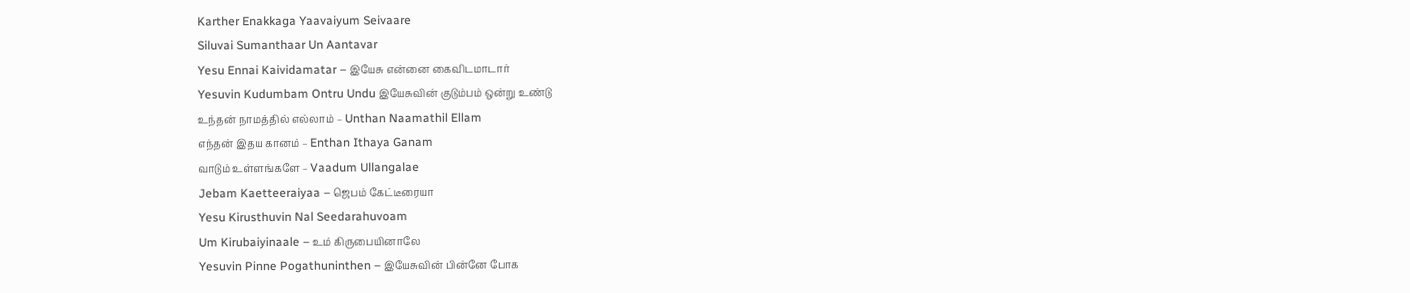Karther Enakkaga Yaavaiyum Seivaare
Siluvai Sumanthaar Un Aantavar
Yesu Ennai Kaividamatar – இயேசு என்னை கைவிடமாடார்
Yesuvin Kudumbam Ontru Undu இயேசுவின் குடும்பம் ஒன்று உண்டு
உந்தன் நாமத்தில் எல்லாம் – Unthan Naamathil Ellam
எந்தன் இதய கானம் – Enthan Ithaya Ganam
வாடும் உள்ளங்களே – Vaadum Ullangalae
Jebam Kaetteeraiyaa – ஜெபம் கேட்டீரையா
Yesu Kirusthuvin Nal Seedarahuvoam
Um Kirubaiyinaale – உம் கிருபையினாலே
Yesuvin Pinne Pogathuninthen – இயேசுவின் பின்னே போக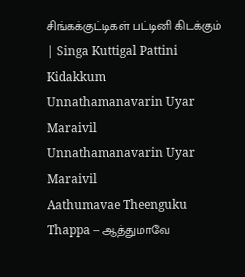சிங்கக்குட்டிகள் பட்டினி கிடக்கும் | Singa Kuttigal Pattini Kidakkum
Unnathamanavarin Uyar Maraivil
Unnathamanavarin Uyar Maraivil
Aathumavae Theenguku Thappa – ஆத்துமாவே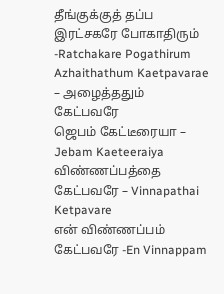தீங்குக்குத் தப்ப
இரட்சகரே போகாதிரும் -Ratchakare Pogathirum
Azhaithathum Kaetpavarae – அழைத்ததும் கேட்பவரே
ஜெபம் கேட்டீரையா – Jebam Kaeteeraiya
விண்ணப்பத்தை கேட்பவரே – Vinnapathai Ketpavare
என் விண்ணப்பம் கேட்பவரே -En Vinnappam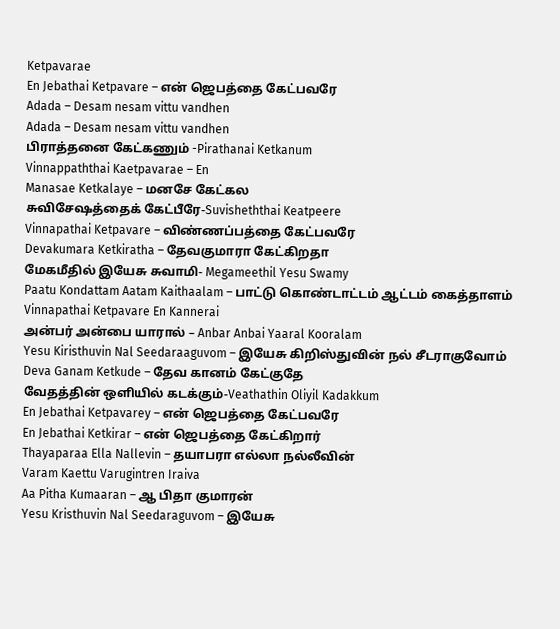Ketpavarae
En Jebathai Ketpavare – என் ஜெபத்தை கேட்பவரே
Adada – Desam nesam vittu vandhen
Adada – Desam nesam vittu vandhen
பிராத்தனை கேட்கணும் -Pirathanai Ketkanum
Vinnappaththai Kaetpavarae – En
Manasae Ketkalaye – மனசே கேட்கல
சுவிசேஷத்தைக் கேட்பீரே-Suvisheththai Keatpeere
Vinnapathai Ketpavare – விண்ணப்பத்தை கேட்பவரே
Devakumara Ketkiratha – தேவகுமாரா கேட்கிறதா
மேகமீதில் இயேசு சுவாமி- Megameethil Yesu Swamy
Paatu Kondattam Aatam Kaithaalam – பாட்டு கொண்டாட்டம் ஆட்டம் கைத்தாளம்
Vinnapathai Ketpavare En Kannerai
அன்பர் அன்பை யாரால் – Anbar Anbai Yaaral Kooralam
Yesu Kiristhuvin Nal Seedaraaguvom – இயேசு கிறிஸ்துவின் நல் சீடராகுவோம்
Deva Ganam Ketkude – தேவ கானம் கேட்குதே
வேதத்தின் ஒளியில் கடக்கும்-Veathathin Oliyil Kadakkum
En Jebathai Ketpavarey – என் ஜெபத்தை கேட்பவரே
En Jebathai Ketkirar – என் ஜெபத்தை கேட்கிறார்
Thayaparaa Ella Nallevin – தயாபரா எல்லா நல்லீவின்
Varam Kaettu Varugintren Iraiva
Aa Pitha Kumaaran – ஆ பிதா குமாரன்
Yesu Kristhuvin Nal Seedaraguvom – இயேசு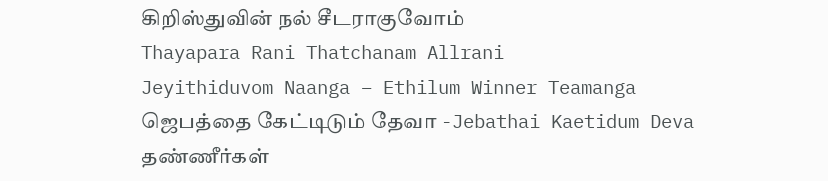கிறிஸ்துவின் நல் சீடராகுவோம்
Thayapara Rani Thatchanam Allrani
Jeyithiduvom Naanga – Ethilum Winner Teamanga
ஜெபத்தை கேட்டிடும் தேவா -Jebathai Kaetidum Deva
தண்ணீர்கள்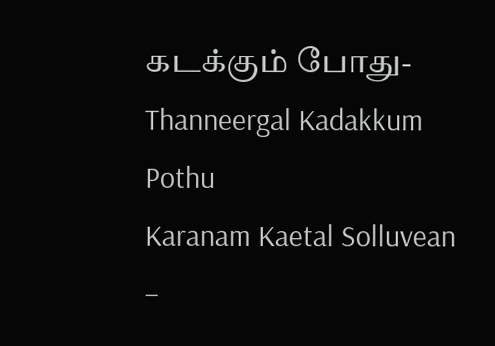கடக்கும் போது- Thanneergal Kadakkum Pothu
Karanam Kaetal Solluvean –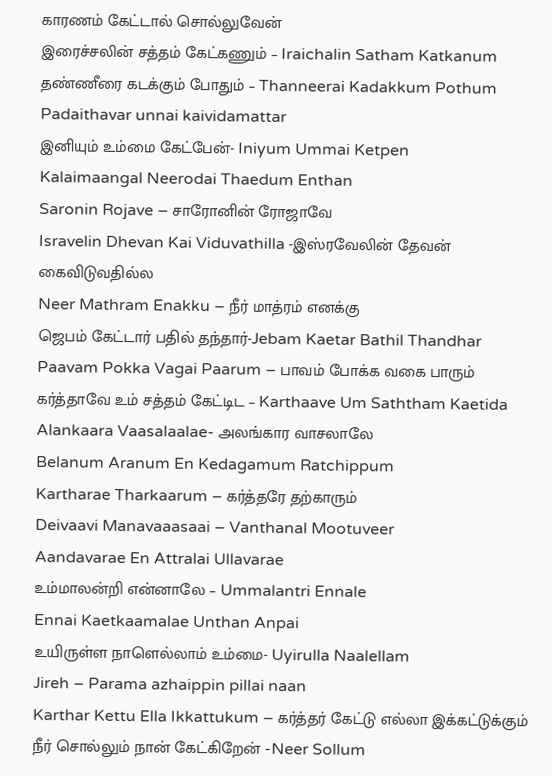காரணம் கேட்டால் சொல்லுவேன்
இரைச்சலின் சத்தம் கேட்கணும் – Iraichalin Satham Katkanum
தண்ணீரை கடக்கும் போதும் – Thanneerai Kadakkum Pothum
Padaithavar unnai kaividamattar
இனியும் உம்மை கேட்பேன்- Iniyum Ummai Ketpen
Kalaimaangal Neerodai Thaedum Enthan
Saronin Rojave – சாரோனின் ரோஜாவே
Isravelin Dhevan Kai Viduvathilla -இஸ்ரவேலின் தேவன் கைவிடுவதில்ல
Neer Mathram Enakku – நீர் மாத்ரம் எனக்கு
ஜெபம் கேட்டார் பதில் தந்தார்-Jebam Kaetar Bathil Thandhar
Paavam Pokka Vagai Paarum – பாவம் போக்க வகை பாரும்
கர்த்தாவே உம் சத்தம் கேட்டிட – Karthaave Um Saththam Kaetida
Alankaara Vaasalaalae- அலங்கார வாசலாலே
Belanum Aranum En Kedagamum Ratchippum
Kartharae Tharkaarum – கர்த்தரே தற்காரும்
Deivaavi Manavaaasaai – Vanthanal Mootuveer
Aandavarae En Attralai Ullavarae
உம்மாலன்றி என்னாலே – Ummalantri Ennale
Ennai Kaetkaamalae Unthan Anpai
உயிருள்ள நாளெல்லாம் உம்மை- Uyirulla Naalellam
Jireh – Parama azhaippin pillai naan
Karthar Kettu Ella Ikkattukum – கர்த்தர் கேட்டு எல்லா இக்கட்டுக்கும்
நீர் சொல்லும் நான் கேட்கிறேன் -Neer Sollum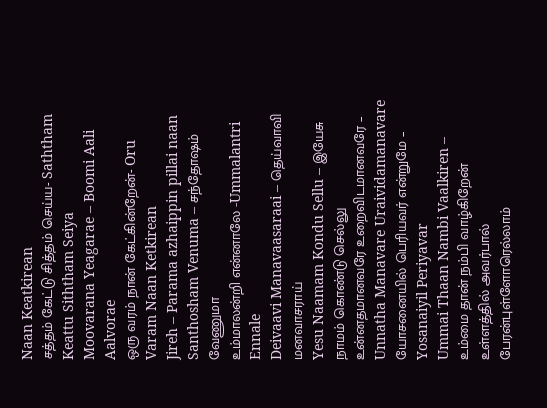Naan Keatkirean
சத்தம் கேட்டு சித்தம் செய்ய- Saththam Keattu Siththam Seiya
Moovarana Yeagarae – Boomi Aali Aalvorae
ஒரு வரம் நான் கேட்கின்றேன்- Oru Varam Naan Ketkirean
Jireh – Parama azhaippin pillai naan
Santhosham Venuma – சந்தோஷம் வேணுமா
உம்மாலன்றி என்னாலே -Ummalantri Ennale
Deivaavi Manavaasaraai – தெய்வாவி மனவாசராய்
Yesu Naamam Kondu Sellu – இயேசு நாமம் கொண்டு செல்லு
உன்னதமானவரே உறைவிடமானவரே – Unnatha Manavare Uraividamanavare
யோசனையில் பெரியவர் என்றுமே – Yosanaiyil Periyavar
Ummai Thaan Nambi Vaalkiren – உம்மை தான் நம்பி வாழ்கிறேன்
உள்ளத்தில் அவர்பால் பேரன்புள்ளோரெல்லாம்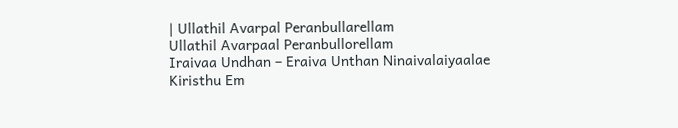| Ullathil Avarpal Peranbullarellam
Ullathil Avarpaal Peranbullorellam
Iraivaa Undhan – Eraiva Unthan Ninaivalaiyaalae
Kiristhu Em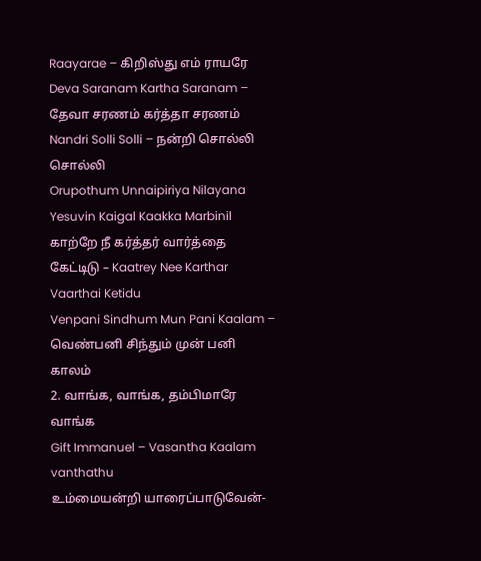Raayarae – கிறிஸ்து எம் ராயரே
Deva Saranam Kartha Saranam – தேவா சரணம் கர்த்தா சரணம்
Nandri Solli Solli – நன்றி சொல்லி சொல்லி
Orupothum Unnaipiriya Nilayana
Yesuvin Kaigal Kaakka Marbinil
காற்றே நீ கர்த்தர் வார்த்தை கேட்டிடு – Kaatrey Nee Karthar Vaarthai Ketidu
Venpani Sindhum Mun Pani Kaalam – வெண்பனி சிந்தும் முன் பனி காலம்
2. வாங்க, வாங்க, தம்பிமாரே வாங்க
Gift Immanuel – Vasantha Kaalam vanthathu
உம்மையன்றி யாரைப்பாடுவேன்-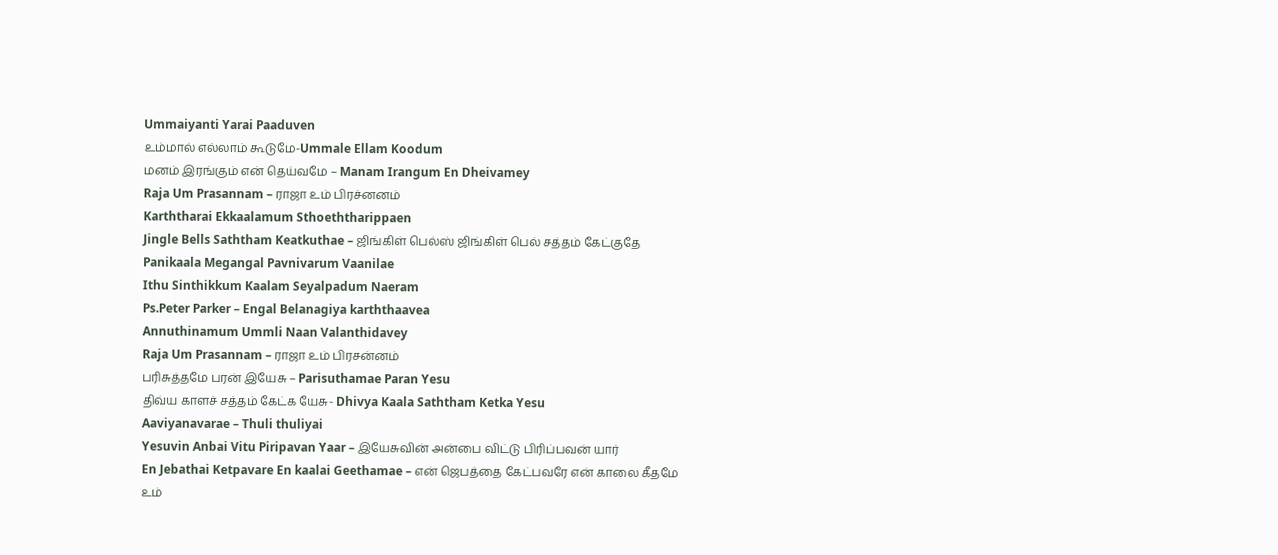Ummaiyanti Yarai Paaduven
உம்மால் எல்லாம் கூடுமே-Ummale Ellam Koodum
மனம் இரங்கும் என் தெய்வமே – Manam Irangum En Dheivamey
Raja Um Prasannam – ராஜா உம் பிரச்னனம்
Karththarai Ekkaalamum Sthoeththarippaen
Jingle Bells Saththam Keatkuthae – ஜிங்கிள் பெல்ஸ் ஜிங்கிள் பெல் சத்தம் கேட்குதே
Panikaala Megangal Pavnivarum Vaanilae
Ithu Sinthikkum Kaalam Seyalpadum Naeram
Ps.Peter Parker – Engal Belanagiya karththaavea
Annuthinamum Ummli Naan Valanthidavey
Raja Um Prasannam – ராஜா உம் பிரசன்னம்
பரிசுத்தமே பரன் இயேசு – Parisuthamae Paran Yesu
திவ்ய காளச் சத்தம் கேட்க யேசு- Dhivya Kaala Saththam Ketka Yesu
Aaviyanavarae – Thuli thuliyai
Yesuvin Anbai Vitu Piripavan Yaar – இயேசுவின் அன்பை விட்டு பிரிப்பவன் யார்
En Jebathai Ketpavare En kaalai Geethamae – என் ஜெபத்தை கேட்பவரே என் காலை கீதமே
உம்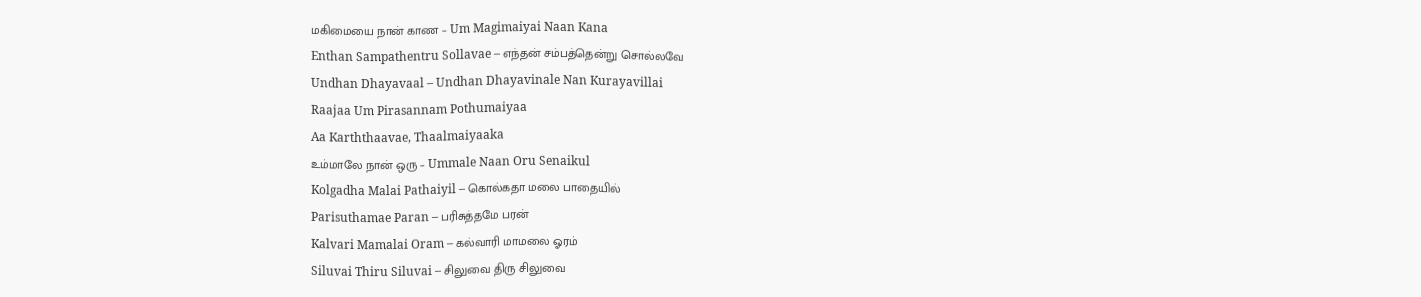மகிமையை நான் காண – Um Magimaiyai Naan Kana
Enthan Sampathentru Sollavae – எந்தன் சம்பத்தென்று சொல்லவே
Undhan Dhayavaal – Undhan Dhayavinale Nan Kurayavillai
Raajaa Um Pirasannam Pothumaiyaa
Aa Karththaavae, Thaalmaiyaaka
உம்மாலே நான் ஒரு – Ummale Naan Oru Senaikul
Kolgadha Malai Pathaiyil – கொல்கதா மலை பாதையில்
Parisuthamae Paran – பரிசுத்தமே பரன்
Kalvari Mamalai Oram – கல்வாரி மாமலை ஓரம்
Siluvai Thiru Siluvai – சிலுவை திரு சிலுவை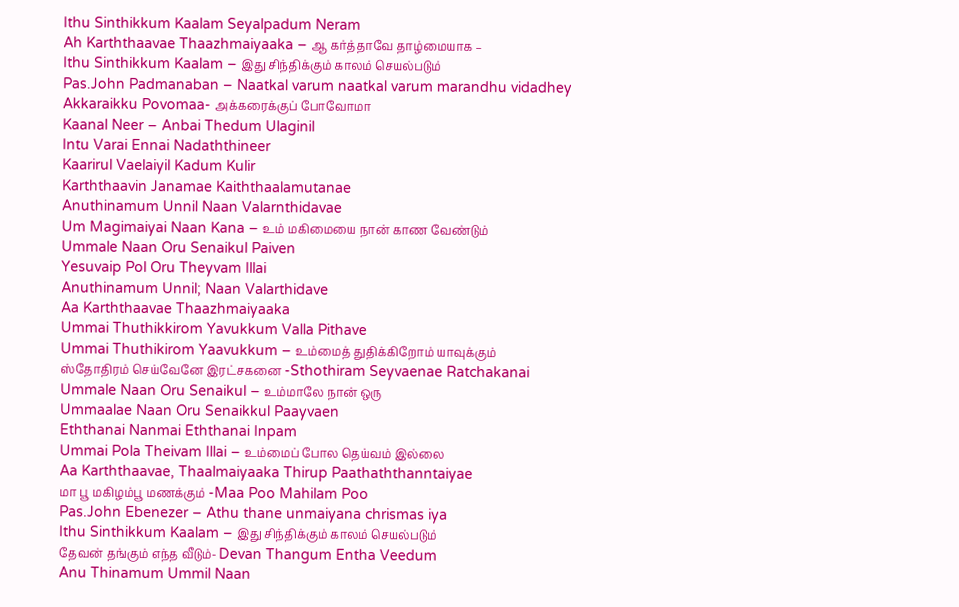Ithu Sinthikkum Kaalam Seyalpadum Neram
Ah Karththaavae Thaazhmaiyaaka – ஆ கர்த்தாவே தாழ்மையாக –
Ithu Sinthikkum Kaalam – இது சிந்திக்கும் காலம் செயல்படும்
Pas.John Padmanaban – Naatkal varum naatkal varum marandhu vidadhey
Akkaraikku Povomaa- அக்கரைக்குப் போவோமா
Kaanal Neer – Anbai Thedum Ulaginil
Intu Varai Ennai Nadaththineer
Kaarirul Vaelaiyil Kadum Kulir
Karththaavin Janamae Kaiththaalamutanae
Anuthinamum Unnil Naan Valarnthidavae
Um Magimaiyai Naan Kana – உம் மகிமையை நான் காண வேண்டும்
Ummale Naan Oru Senaikul Paiven
Yesuvaip Pol Oru Theyvam Illai
Anuthinamum Unnil; Naan Valarthidave
Aa Karththaavae Thaazhmaiyaaka
Ummai Thuthikkirom Yavukkum Valla Pithave
Ummai Thuthikirom Yaavukkum – உம்மைத் துதிக்கிறோம் யாவுக்கும்
ஸ்தோதிரம் செய்வேனே இரட்சகனை -Sthothiram Seyvaenae Ratchakanai
Ummale Naan Oru Senaikul – உம்மாலே நான் ஒரு
Ummaalae Naan Oru Senaikkul Paayvaen
Eththanai Nanmai Eththanai Inpam
Ummai Pola Theivam Illai – உம்மைப் போல தெய்வம் இல்லை
Aa Karththaavae, Thaalmaiyaaka Thirup Paathaththanntaiyae
மா பூ மகிழம்பூ மணக்கும் -Maa Poo Mahilam Poo
Pas.John Ebenezer – Athu thane unmaiyana chrismas iya
Ithu Sinthikkum Kaalam – இது சிந்திக்கும் காலம் செயல்படும்
தேவன் தங்கும் எந்த வீடும்- Devan Thangum Entha Veedum
Anu Thinamum Ummil Naan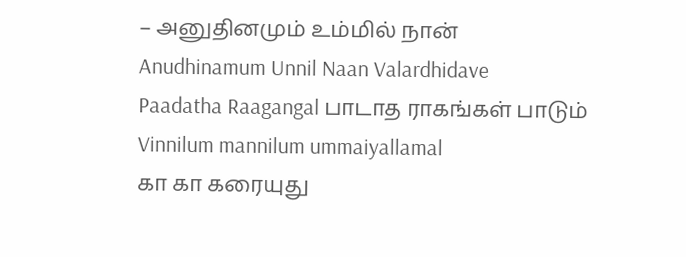– அனுதினமும் உம்மில் நான்
Anudhinamum Unnil Naan Valardhidave
Paadatha Raagangal பாடாத ராகங்கள் பாடும்
Vinnilum mannilum ummaiyallamal
கா கா கரையுது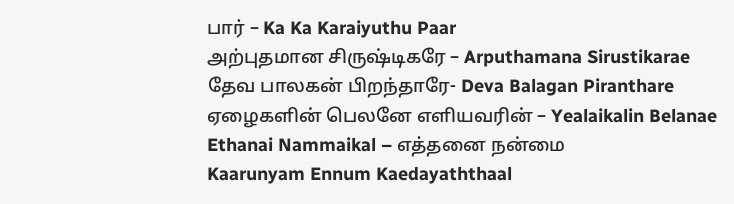பார் – Ka Ka Karaiyuthu Paar
அற்புதமான சிருஷ்டிகரே – Arputhamana Sirustikarae
தேவ பாலகன் பிறந்தாரே- Deva Balagan Piranthare
ஏழைகளின் பெலனே எளியவரின் – Yealaikalin Belanae
Ethanai Nammaikal – எத்தனை நன்மை
Kaarunyam Ennum Kaedayaththaal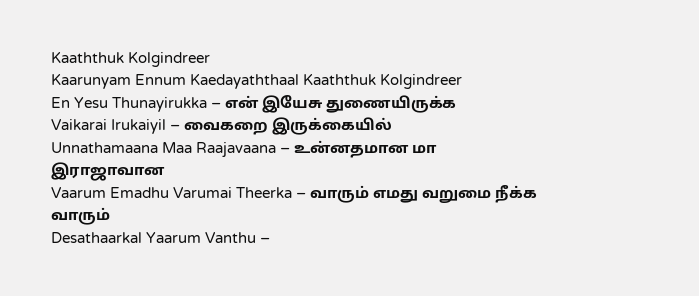Kaaththuk Kolgindreer
Kaarunyam Ennum Kaedayaththaal Kaaththuk Kolgindreer
En Yesu Thunayirukka – என் இயேசு துணையிருக்க
Vaikarai Irukaiyil – வைகறை இருக்கையில்
Unnathamaana Maa Raajavaana – உன்னதமான மா இராஜாவான
Vaarum Emadhu Varumai Theerka – வாரும் எமது வறுமை நீக்க வாரும்
Desathaarkal Yaarum Vanthu –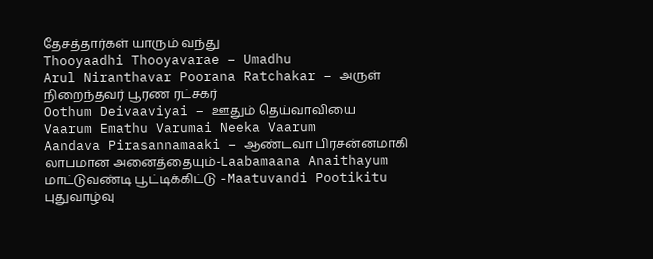தேசத்தார்கள் யாரும் வந்து
Thooyaadhi Thooyavarae – Umadhu
Arul Niranthavar Poorana Ratchakar – அருள் நிறைந்தவர் பூரண ரட்சகர்
Oothum Deivaaviyai – ஊதும் தெய்வாவியை
Vaarum Emathu Varumai Neeka Vaarum
Aandava Pirasannamaaki – ஆண்டவா பிரசன்னமாகி
லாபமான அனைத்தையும்-Laabamaana Anaithayum
மாட்டுவண்டி பூட்டிக்கிட்டு -Maatuvandi Pootikitu
புதுவாழ்வு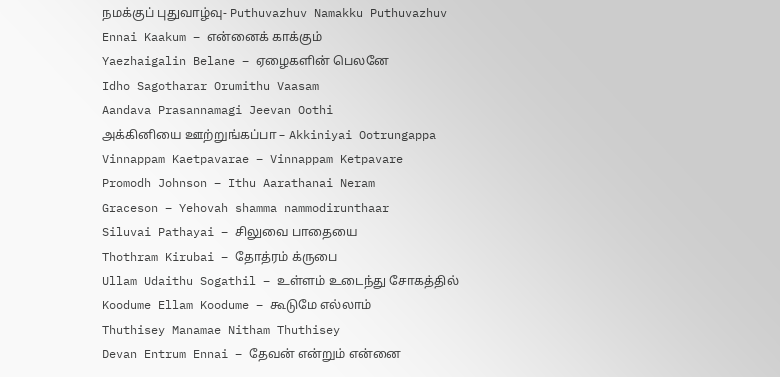நமக்குப் புதுவாழ்வு- Puthuvazhuv Namakku Puthuvazhuv
Ennai Kaakum – என்னைக் காக்கும்
Yaezhaigalin Belane – ஏழைகளின் பெலனே
Idho Sagotharar Orumithu Vaasam
Aandava Prasannamagi Jeevan Oothi
அக்கினியை ஊற்றுங்கப்பா – Akkiniyai Ootrungappa
Vinnappam Kaetpavarae – Vinnappam Ketpavare
Promodh Johnson – Ithu Aarathanai Neram
Graceson – Yehovah shamma nammodirunthaar
Siluvai Pathayai – சிலுவை பாதையை
Thothram Kirubai – தோத்ரம் க்ருபை
Ullam Udaithu Sogathil – உள்ளம் உடைந்து சோகத்தில்
Koodume Ellam Koodume – கூடுமே எல்லாம்
Thuthisey Manamae Nitham Thuthisey
Devan Entrum Ennai – தேவன் என்றும் என்னை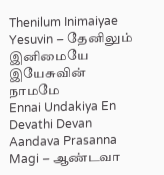Thenilum Inimaiyae Yesuvin – தேனிலும் இனிமையே இயேசுவின் நாமமே
Ennai Undakiya En Devathi Devan
Aandava Prasanna Magi – ஆண்டவா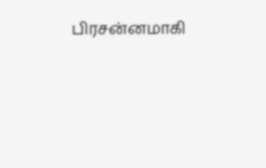பிரசன்னமாகி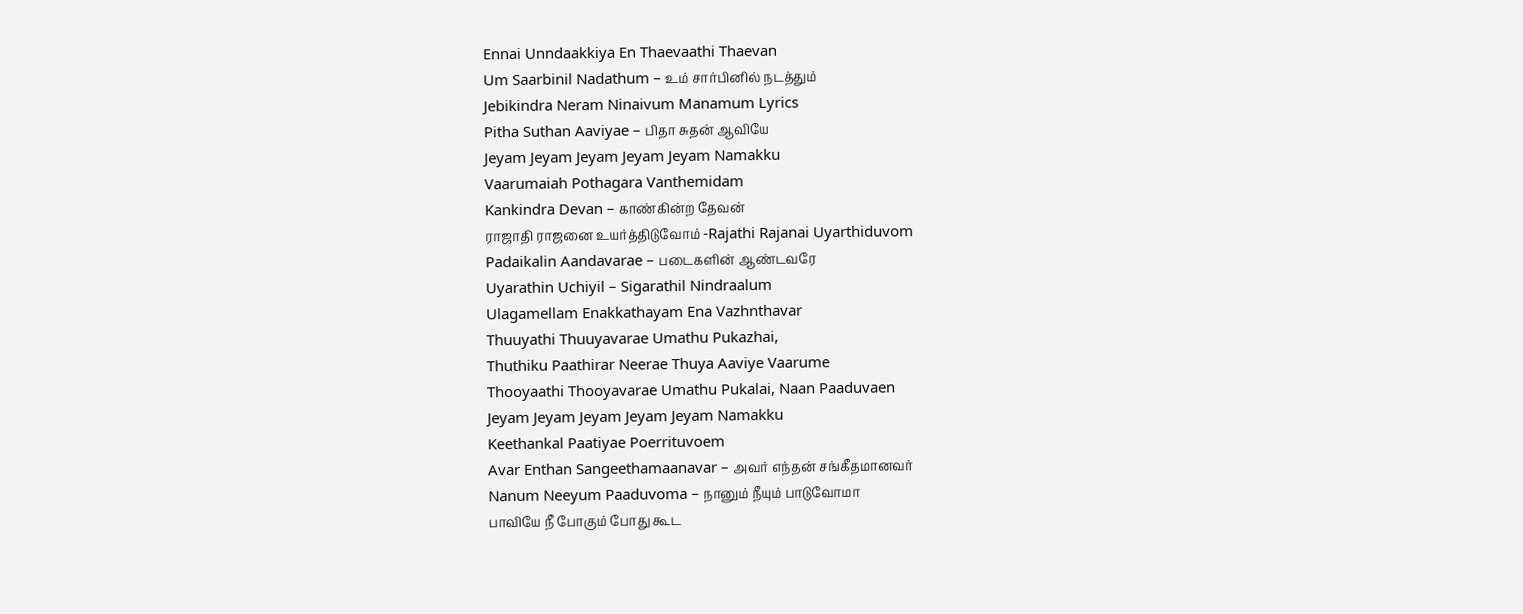Ennai Unndaakkiya En Thaevaathi Thaevan
Um Saarbinil Nadathum – உம் சார்பினில் நடத்தும்
Jebikindra Neram Ninaivum Manamum Lyrics
Pitha Suthan Aaviyae – பிதா சுதன் ஆவியே
Jeyam Jeyam Jeyam Jeyam Jeyam Namakku
Vaarumaiah Pothagara Vanthemidam
Kankindra Devan – காண்கின்ற தேவன்
ராஜாதி ராஜனை உயர்த்திடுவோம் -Rajathi Rajanai Uyarthiduvom
Padaikalin Aandavarae – படைகளின் ஆண்டவரே
Uyarathin Uchiyil – Sigarathil Nindraalum
Ulagamellam Enakkathayam Ena Vazhnthavar
Thuuyathi Thuuyavarae Umathu Pukazhai,
Thuthiku Paathirar Neerae Thuya Aaviye Vaarume
Thooyaathi Thooyavarae Umathu Pukalai, Naan Paaduvaen
Jeyam Jeyam Jeyam Jeyam Jeyam Namakku
Keethankal Paatiyae Poerrituvoem
Avar Enthan Sangeethamaanavar – அவர் எந்தன் சங்கீதமானவர்
Nanum Neeyum Paaduvoma – நானும் நீயும் பாடுவோமா
பாவியே நீ போகும் போது கூட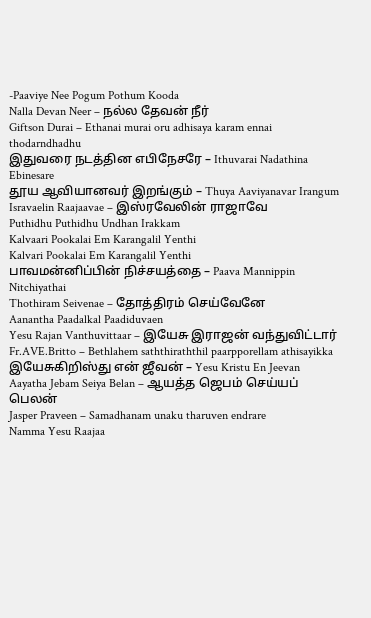-Paaviye Nee Pogum Pothum Kooda
Nalla Devan Neer – நல்ல தேவன் நீர்
Giftson Durai – Ethanai murai oru adhisaya karam ennai thodarndhadhu
இதுவரை நடத்தின எபிநேசரே – Ithuvarai Nadathina Ebinesare
தூய ஆவியானவர் இறங்கும் – Thuya Aaviyanavar Irangum
Isravaelin Raajaavae – இஸ்ரவேலின் ராஜாவே
Puthidhu Puthidhu Undhan Irakkam
Kalvaari Pookalai Em Karangalil Yenthi
Kalvari Pookalai Em Karangalil Yenthi
பாவமன்னிப்பின் நிச்சயத்தை – Paava Mannippin Nitchiyathai
Thothiram Seivenae – தோத்திரம் செய்வேனே
Aanantha Paadalkal Paadiduvaen
Yesu Rajan Vanthuvittaar – இயேசு இராஜன் வந்துவிட்டார்
Fr.AVE.Britto – Bethlahem saththiraththil paarpporellam athisayikka
இயேசுகிறிஸ்து என் ஜீவன் – Yesu Kristu En Jeevan
Aayatha Jebam Seiya Belan – ஆயத்த ஜெபம் செய்யப் பெலன்
Jasper Praveen – Samadhanam unaku tharuven endrare
Namma Yesu Raajaa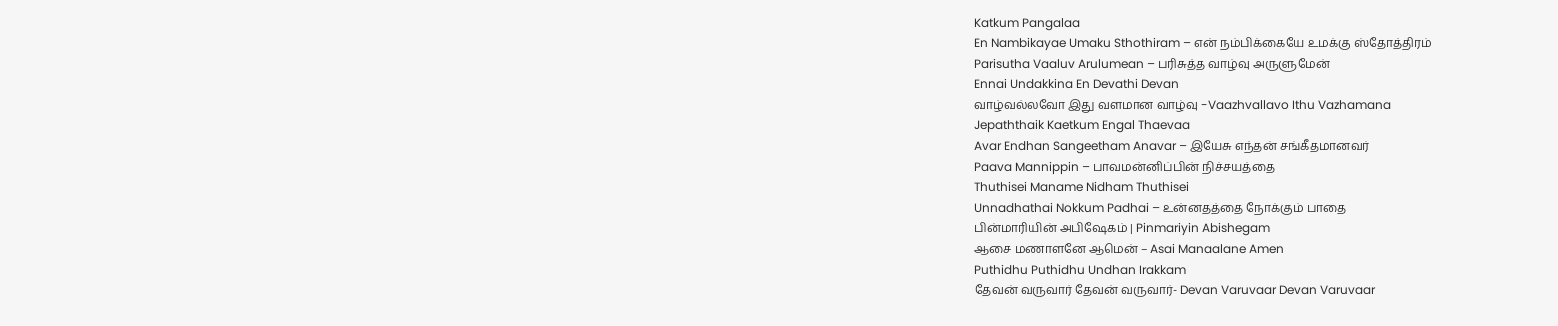Katkum Pangalaa
En Nambikayae Umaku Sthothiram – என் நம்பிக்கையே உமக்கு ஸ்தோத்திரம்
Parisutha Vaaluv Arulumean – பரிசுத்த வாழ்வு அருளுமேன்
Ennai Undakkina En Devathi Devan
வாழ்வல்லவோ இது வளமான வாழ்வு -Vaazhvallavo Ithu Vazhamana
Jepaththaik Kaetkum Engal Thaevaa
Avar Endhan Sangeetham Anavar – இயேசு எந்தன் சங்கீதமானவர்
Paava Mannippin – பாவமன்னிப்பின் நிச்சயத்தை
Thuthisei Maname Nidham Thuthisei
Unnadhathai Nokkum Padhai – உன்னதத்தை நோக்கும் பாதை
பின்மாரியின் அபிஷேகம் | Pinmariyin Abishegam
ஆசை மணாளனே ஆமென் – Asai Manaalane Amen
Puthidhu Puthidhu Undhan Irakkam
தேவன் வருவார் தேவன் வருவார்- Devan Varuvaar Devan Varuvaar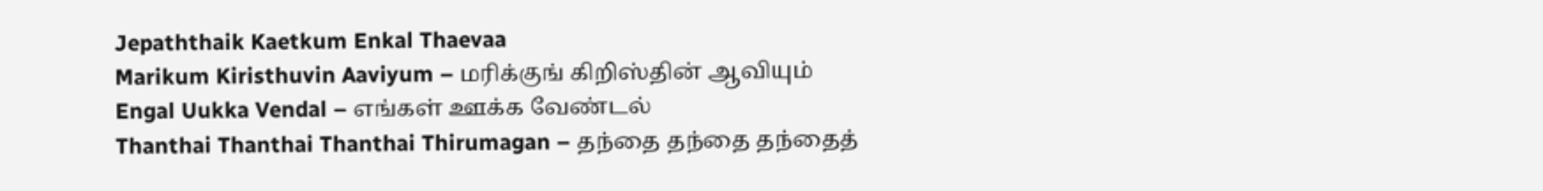Jepaththaik Kaetkum Enkal Thaevaa
Marikum Kiristhuvin Aaviyum – மரிக்குங் கிறிஸ்தின் ஆவியும்
Engal Uukka Vendal – எங்கள் ஊக்க வேண்டல்
Thanthai Thanthai Thanthai Thirumagan – தந்தை தந்தை தந்தைத்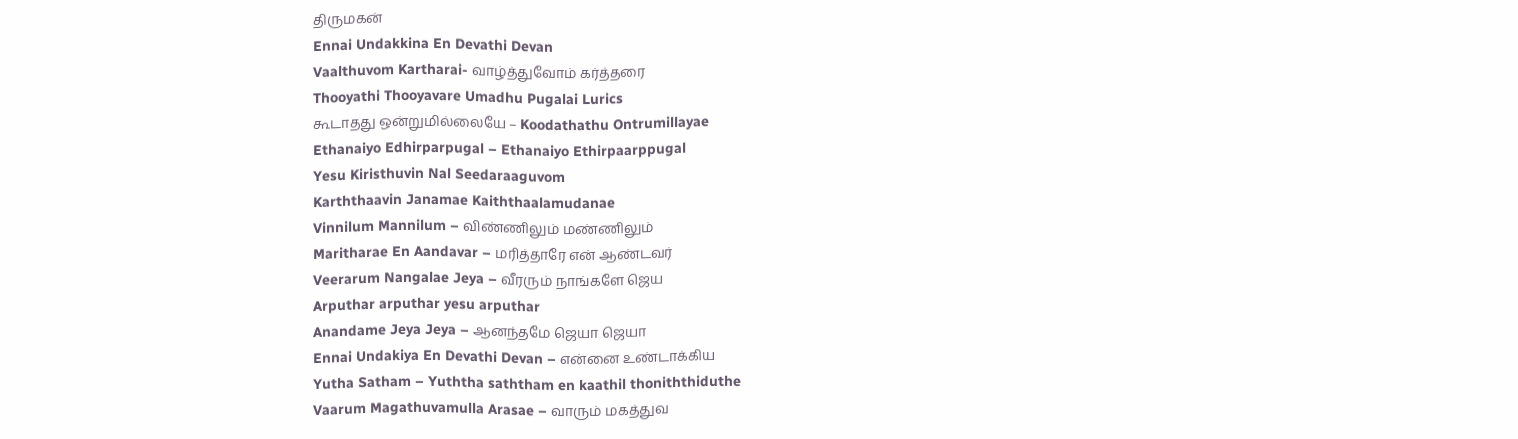திருமகன்
Ennai Undakkina En Devathi Devan
Vaalthuvom Kartharai- வாழ்த்துவோம் கர்த்தரை
Thooyathi Thooyavare Umadhu Pugalai Lurics
கூடாதது ஒன்றுமில்லையே – Koodathathu Ontrumillayae
Ethanaiyo Edhirparpugal – Ethanaiyo Ethirpaarppugal
Yesu Kiristhuvin Nal Seedaraaguvom
Karththaavin Janamae Kaiththaalamudanae
Vinnilum Mannilum – விண்ணிலும் மண்ணிலும்
Maritharae En Aandavar – மரித்தாரே என் ஆண்டவர்
Veerarum Nangalae Jeya – வீரரும் நாங்களே ஜெய
Arputhar arputhar yesu arputhar
Anandame Jeya Jeya – ஆனந்தமே ஜெயா ஜெயா
Ennai Undakiya En Devathi Devan – என்னை உண்டாக்கிய
Yutha Satham – Yuththa saththam en kaathil thoniththiduthe
Vaarum Magathuvamulla Arasae – வாரும் மகத்துவ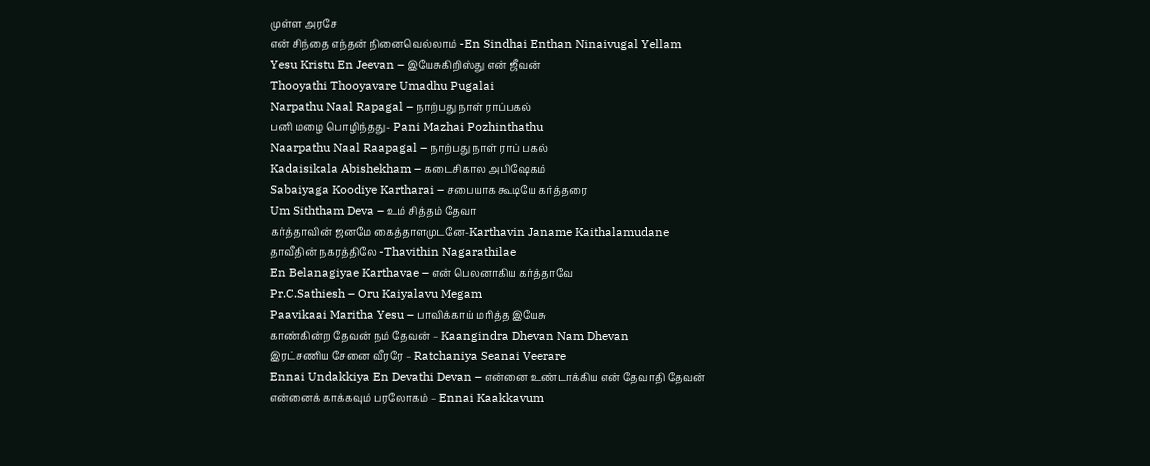முள்ள அரசே
என் சிந்தை எந்தன் நினைவெல்லாம் -En Sindhai Enthan Ninaivugal Yellam
Yesu Kristu En Jeevan – இயேசுகிறிஸ்து என் ஜீவன்
Thooyathi Thooyavare Umadhu Pugalai
Narpathu Naal Rapagal – நாற்பது நாள் ராப்பகல்
பனி மழை பொழிந்தது- Pani Mazhai Pozhinthathu
Naarpathu Naal Raapagal – நாற்பது நாள் ராப் பகல்
Kadaisikala Abishekham – கடைசிகால அபிஷேகம்
Sabaiyaga Koodiye Kartharai – சபையாக கூடியே கர்த்தரை
Um Siththam Deva – உம் சித்தம் தேவா
கர்த்தாவின் ஜனமே கைத்தாளமுடனே-Karthavin Janame Kaithalamudane
தாவீதின் நகரத்திலே -Thavithin Nagarathilae
En Belanagiyae Karthavae – என் பெலனாகிய கர்த்தாவே
Pr.C.Sathiesh – Oru Kaiyalavu Megam
Paavikaai Maritha Yesu – பாவிக்காய் மரித்த இயேசு
காண்கின்ற தேவன் நம் தேவன் – Kaangindra Dhevan Nam Dhevan
இரட்சணிய சேனை வீரரே – Ratchaniya Seanai Veerare
Ennai Undakkiya En Devathi Devan – என்னை உண்டாக்கிய என் தேவாதி தேவன்
என்னைக் காக்கவும் பரலோகம் – Ennai Kaakkavum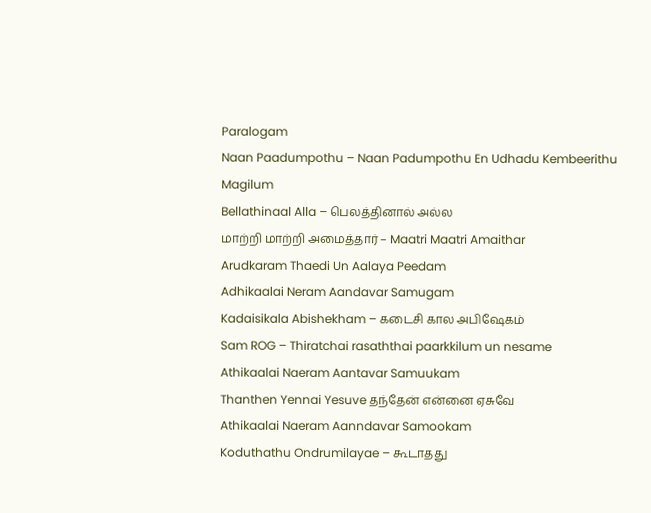Paralogam
Naan Paadumpothu – Naan Padumpothu En Udhadu Kembeerithu Magilum
Bellathinaal Alla – பெலத்தினால் அல்ல
மாற்றி மாற்றி அமைத்தார் – Maatri Maatri Amaithar
Arudkaram Thaedi Un Aalaya Peedam
Adhikaalai Neram Aandavar Samugam
Kadaisikala Abishekham – கடைசி கால அபிஷேகம்
Sam ROG – Thiratchai rasaththai paarkkilum un nesame
Athikaalai Naeram Aantavar Samuukam
Thanthen Yennai Yesuve தந்தேன் என்னை ஏசுவே
Athikaalai Naeram Aanndavar Samookam
Koduthathu Ondrumilayae – கூடாதது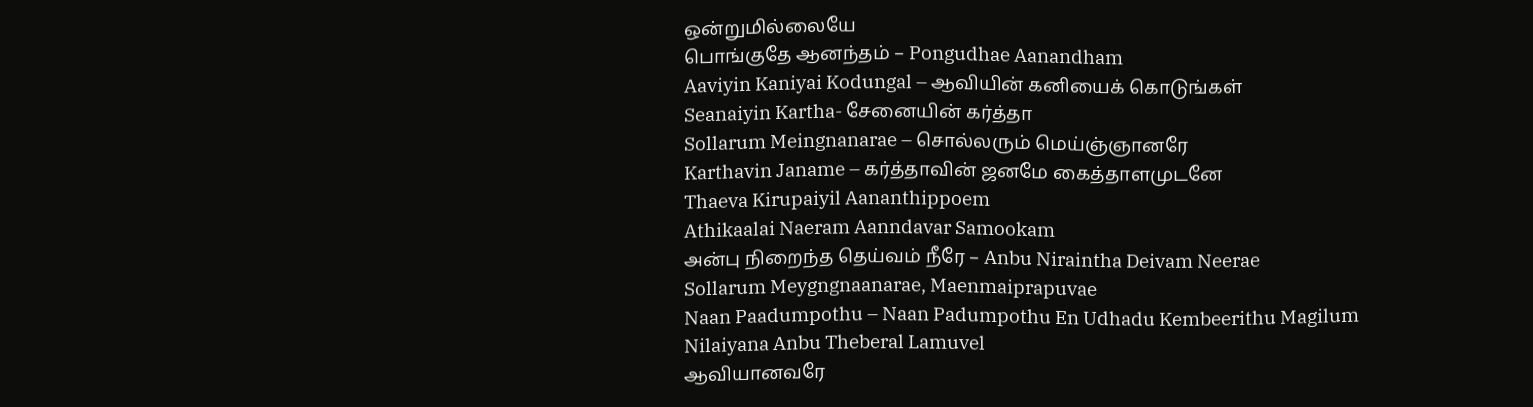ஒன்றுமில்லையே
பொங்குதே ஆனந்தம் – Pongudhae Aanandham
Aaviyin Kaniyai Kodungal – ஆவியின் கனியைக் கொடுங்கள்
Seanaiyin Kartha- சேனையின் கர்த்தா
Sollarum Meingnanarae – சொல்லரும் மெய்ஞ்ஞானரே
Karthavin Janame – கர்த்தாவின் ஜனமே கைத்தாளமுடனே
Thaeva Kirupaiyil Aananthippoem
Athikaalai Naeram Aanndavar Samookam
அன்பு நிறைந்த தெய்வம் நீரே – Anbu Niraintha Deivam Neerae
Sollarum Meygngnaanarae, Maenmaiprapuvae
Naan Paadumpothu – Naan Padumpothu En Udhadu Kembeerithu Magilum
Nilaiyana Anbu Theberal Lamuvel
ஆவியானவரே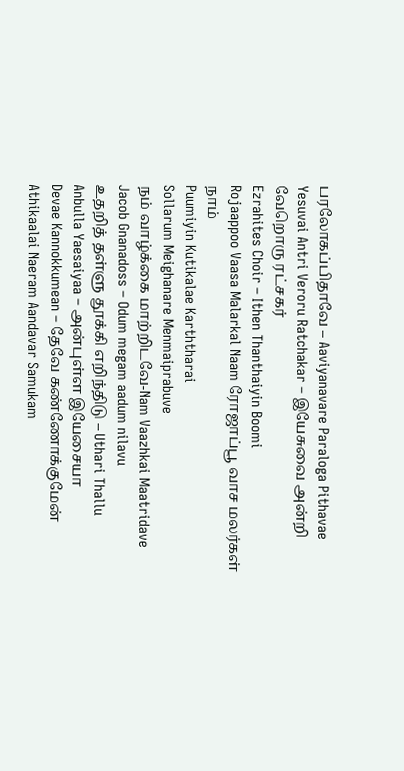பரலோகப்பிதாவே – Aaviyanavare Paraloga Pithavae
Yesuvai Antri Veroru Ratchakar – இயேசுவை அன்றி வேறொரு ரட்சகர்
Ezrahites Choir – Ithen Thanthaiyin Boomi
Rojaappoo Vaasa Malarkal Naam ரோஜாப்பூ வாச மலர்கள் நாம்
Puumiyin Kutikalae Karththarai
Sollarum Meighanare Menmaiprabuve
நம் வாழ்க்கை மாற்றிடவே-Nam Vaazhkai Maatridave
Jacob Gnanadoss – Odum megam aadum nilavu
உதறித் தள்ளு தூக்கி எறிந்திடு – Uthari Thallu
Anbulla Yaesaiyaa – அன்புள்ள இயேசையா
Devae Kannokkumean – தேவே கண்ணோக்குமேன்
Athikaalai Naeram Aandavar Samukam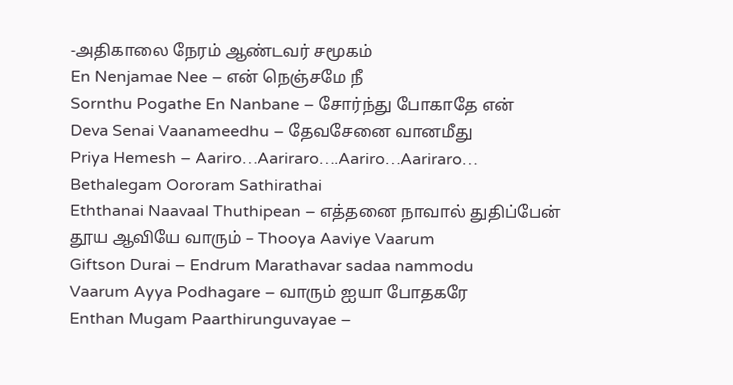-அதிகாலை நேரம் ஆண்டவர் சமூகம்
En Nenjamae Nee – என் நெஞ்சமே நீ
Sornthu Pogathe En Nanbane – சோர்ந்து போகாதே என்
Deva Senai Vaanameedhu – தேவசேனை வானமீது
Priya Hemesh – Aariro…Aariraro….Aariro…Aariraro…
Bethalegam Oororam Sathirathai
Eththanai Naavaal Thuthipean – எத்தனை நாவால் துதிப்பேன்
தூய ஆவியே வாரும் – Thooya Aaviye Vaarum
Giftson Durai – Endrum Marathavar sadaa nammodu
Vaarum Ayya Podhagare – வாரும் ஐயா போதகரே
Enthan Mugam Paarthirunguvayae –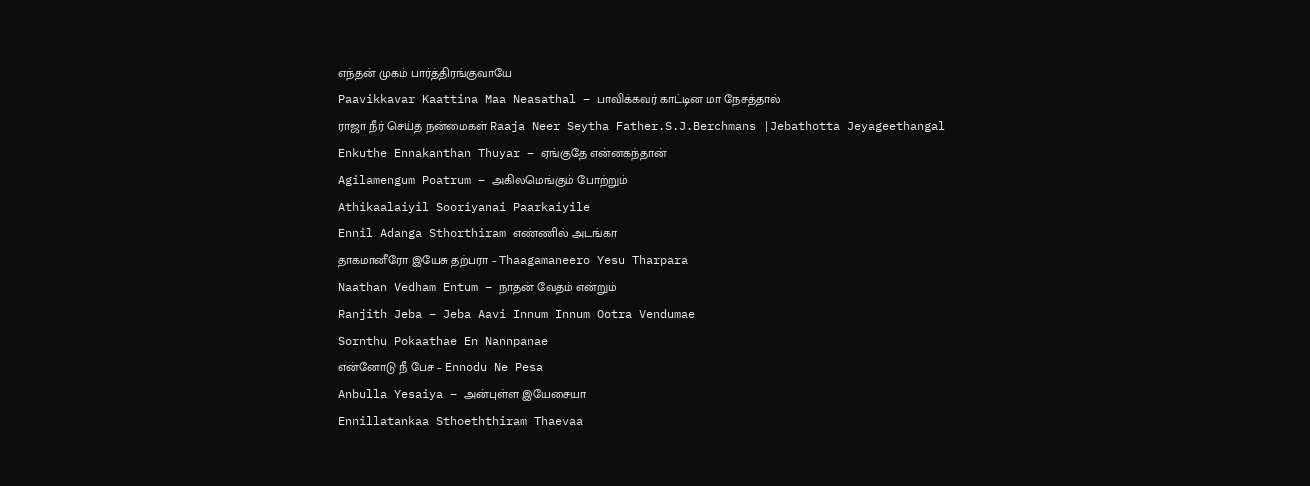எந்தன் முகம் பார்த்திரங்குவாயே
Paavikkavar Kaattina Maa Neasathal – பாவிக்கவர் காட்டின மா நேசத்தால்
ராஜா நீர் செய்த நன்மைகள் Raaja Neer Seytha Father.S.J.Berchmans |Jebathotta Jeyageethangal
Enkuthe Ennakanthan Thuyar – ஏங்குதே என்னகந்தான்
Agilamengum Poatrum – அகிலமெங்கும் போற்றும்
Athikaalaiyil Sooriyanai Paarkaiyile
Ennil Adanga Sthorthiram எண்ணில் அடங்கா
தாகமானீரோ இயேசு தற்பரா – Thaagamaneero Yesu Tharpara
Naathan Vedham Entum – நாதன் வேதம் என்றும்
Ranjith Jeba – Jeba Aavi Innum Innum Ootra Vendumae
Sornthu Pokaathae En Nannpanae
என்னோடு நீ பேச – Ennodu Ne Pesa
Anbulla Yesaiya – அன்புள்ள இயேசையா
Ennillatankaa Sthoeththiram Thaevaa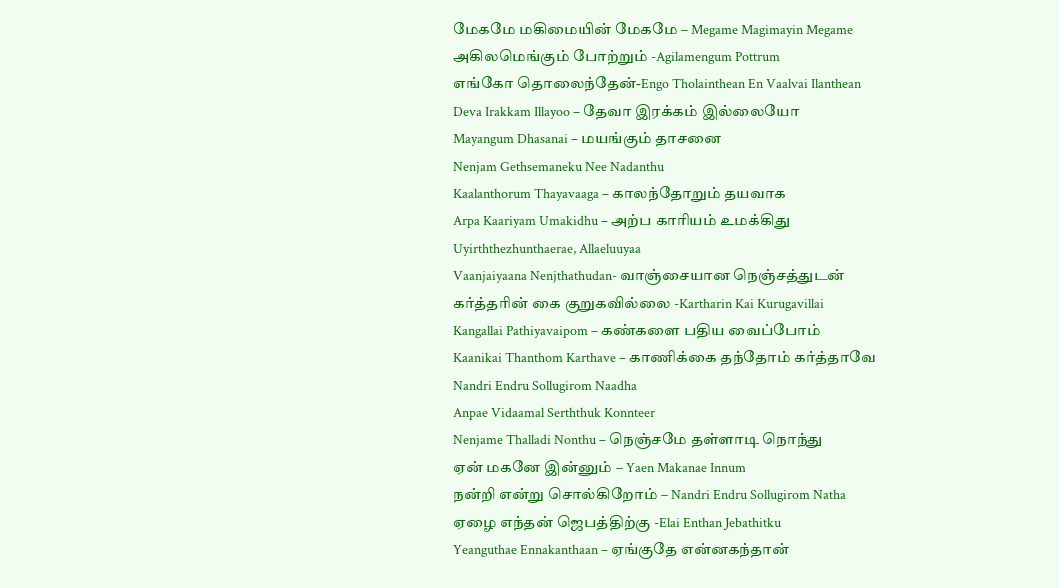மேகமே மகிமையின் மேகமே – Megame Magimayin Megame
அகிலமெங்கும் போற்றும் -Agilamengum Pottrum
எங்கோ தொலைந்தேன்-Engo Tholainthean En Vaalvai Ilanthean
Deva Irakkam Illayoo – தேவா இரக்கம் இல்லையோ
Mayangum Dhasanai – மயங்கும் தாசனை
Nenjam Gethsemaneku Nee Nadanthu
Kaalanthorum Thayavaaga – காலந்தோறும் தயவாக
Arpa Kaariyam Umakidhu – அற்ப காரியம் உமக்கிது
Uyirththezhunthaerae, Allaeluuyaa
Vaanjaiyaana Nenjthathudan- வாஞ்சையான நெஞ்சத்துடன்
கர்த்தரின் கை குறுகவில்லை -Kartharin Kai Kurugavillai
Kangallai Pathiyavaipom – கண்களை பதிய வைப்போம்
Kaanikai Thanthom Karthave – காணிக்கை தந்தோம் கர்த்தாவே
Nandri Endru Sollugirom Naadha
Anpae Vidaamal Serththuk Konnteer
Nenjame Thalladi Nonthu – நெஞ்சமே தள்ளாடி நொந்து
ஏன் மகனே இன்னும் – Yaen Makanae Innum
நன்றி என்று சொல்கிறோம் – Nandri Endru Sollugirom Natha
ஏழை எந்தன் ஜெபத்திற்கு -Elai Enthan Jebathitku
Yeanguthae Ennakanthaan – ஏங்குதே என்னகந்தான்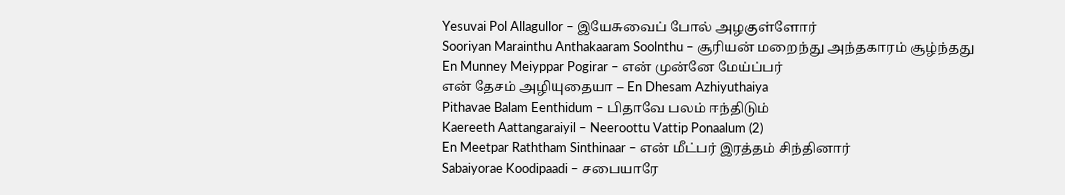Yesuvai Pol Allagullor – இயேசுவைப் போல் அழகுள்ளோர்
Sooriyan Marainthu Anthakaaram Soolnthu – சூரியன் மறைந்து அந்தகாரம் சூழ்ந்தது
En Munney Meiyppar Pogirar – என் முன்னே மேய்ப்பர்
என் தேசம் அழியுதையா – En Dhesam Azhiyuthaiya
Pithavae Balam Eenthidum – பிதாவே பலம் ஈந்திடும்
Kaereeth Aattangaraiyil – Neeroottu Vattip Ponaalum (2)
En Meetpar Raththam Sinthinaar – என் மீட்பர் இரத்தம் சிந்தினார்
Sabaiyorae Koodipaadi – சபையாரே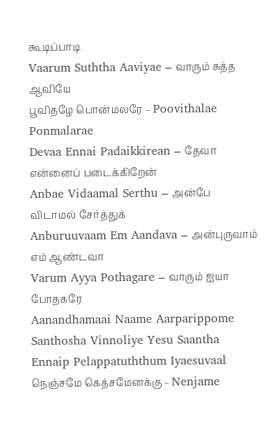கூடிப்பாடி
Vaarum Suththa Aaviyae – வாரும் சுத்த ஆவியே
பூவிதழே பொன்மலரே – Poovithalae Ponmalarae
Devaa Ennai Padaikkirean – தேவா என்னைப் படைக்கிறேன்
Anbae Vidaamal Serthu – அன்பே விடாமல் சேர்த்துக்
Anburuuvaam Em Aandava – அன்புருவாம் எம் ஆண்டவா
Varum Ayya Pothagare – வாரும் ஐயா போதகரே
Aanandhamaai Naame Aarparippome
Santhosha Vinnoliye Yesu Saantha
Ennaip Pelappatuththum Iyaesuvaal
நெஞ்சமே கெத்சமேனக்கு – Nenjame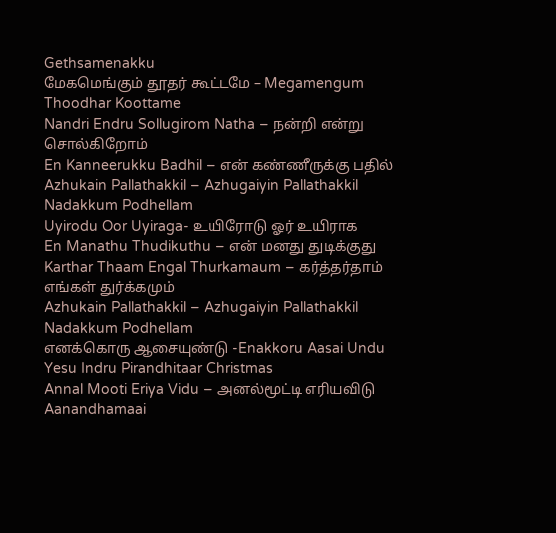Gethsamenakku
மேகமெங்கும் தூதர் கூட்டமே – Megamengum Thoodhar Koottame
Nandri Endru Sollugirom Natha – நன்றி என்று சொல்கிறோம்
En Kanneerukku Badhil – என் கண்ணீருக்கு பதில்
Azhukain Pallathakkil – Azhugaiyin Pallathakkil Nadakkum Podhellam
Uyirodu Oor Uyiraga- உயிரோடு ஓர் உயிராக
En Manathu Thudikuthu – என் மனது துடிக்குது
Karthar Thaam Engal Thurkamaum – கர்த்தர்தாம் எங்கள் துர்க்கமும்
Azhukain Pallathakkil – Azhugaiyin Pallathakkil Nadakkum Podhellam
எனக்கொரு ஆசையுண்டு -Enakkoru Aasai Undu
Yesu Indru Pirandhitaar Christmas
Annal Mooti Eriya Vidu – அனல்மூட்டி எரியவிடு
Aanandhamaai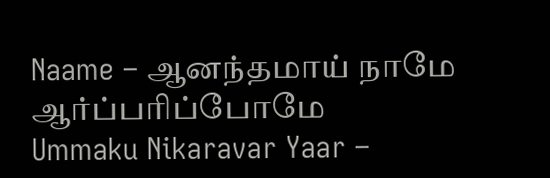Naame – ஆனந்தமாய் நாமே ஆர்ப்பரிப்போமே
Ummaku Nikaravar Yaar –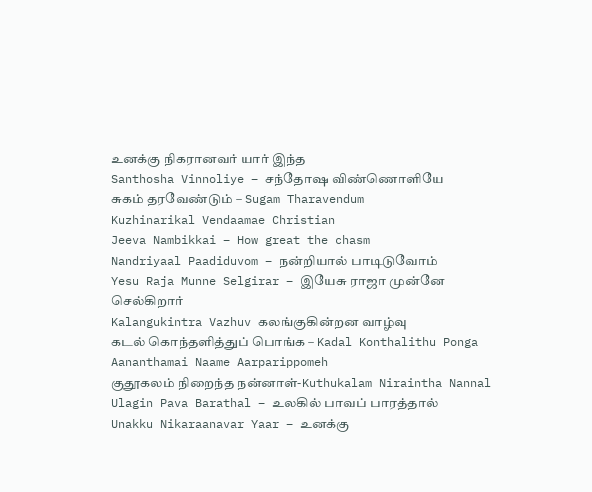உனக்கு நிகரானவர் யார் இந்த
Santhosha Vinnoliye – சந்தோஷ விண்ணொளியே
சுகம் தரவேண்டும் – Sugam Tharavendum
Kuzhinarikal Vendaamae Christian
Jeeva Nambikkai – How great the chasm
Nandriyaal Paadiduvom – நன்றியால் பாடிடுவோம்
Yesu Raja Munne Selgirar – இயேசு ராஜா முன்னே செல்கிறார்
Kalangukintra Vazhuv கலங்குகின்றன வாழ்வு
கடல் கொந்தளித்துப் பொங்க – Kadal Konthalithu Ponga
Aananthamai Naame Aarparippomeh
குதூகலம் நிறைந்த நன்னாள்-Kuthukalam Niraintha Nannal
Ulagin Pava Barathal – உலகில் பாவப் பாரத்தால்
Unakku Nikaraanavar Yaar – உனக்கு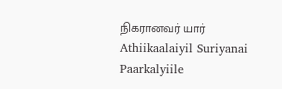நிகரானவர் யார்
Athiikaalaiyil Suriyanai Paarkalyiile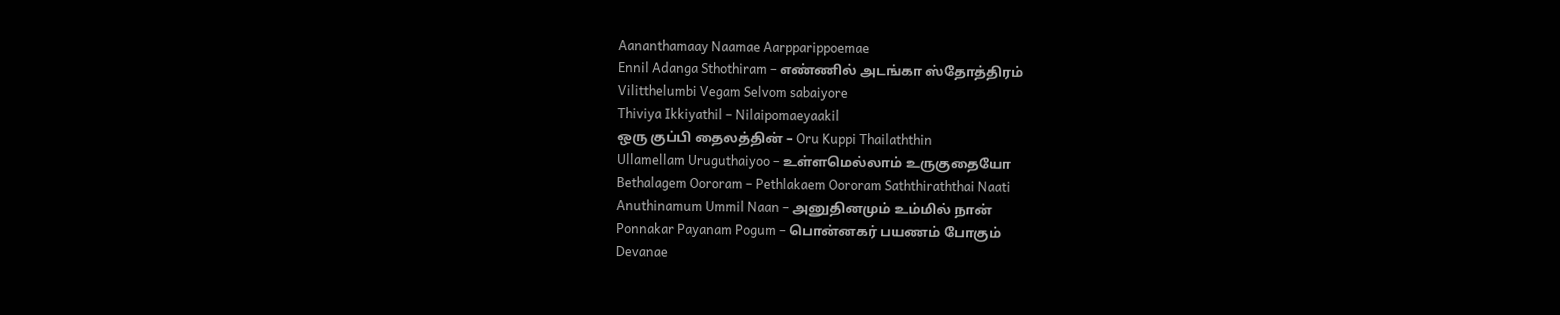Aananthamaay Naamae Aarpparippoemae
Ennil Adanga Sthothiram – எண்ணில் அடங்கா ஸ்தோத்திரம்
Vilitthelumbi Vegam Selvom sabaiyore
Thiviya Ikkiyathil – Nilaipomaeyaakil
ஒரு குப்பி தைலத்தின் – Oru Kuppi Thailaththin
Ullamellam Uruguthaiyoo – உள்ளமெல்லாம் உருகுதையோ
Bethalagem Oororam – Pethlakaem Oororam Saththiraththai Naati
Anuthinamum Ummil Naan – அனுதினமும் உம்மில் நான்
Ponnakar Payanam Pogum – பொன்னகர் பயணம் போகும்
Devanae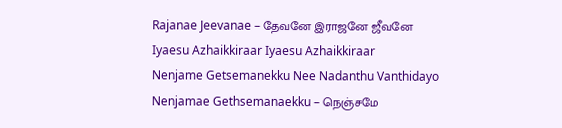Rajanae Jeevanae – தேவனே இராஜனே ஜீவனே
Iyaesu Azhaikkiraar Iyaesu Azhaikkiraar
Nenjame Getsemanekku Nee Nadanthu Vanthidayo
Nenjamae Gethsemanaekku – நெஞ்சமே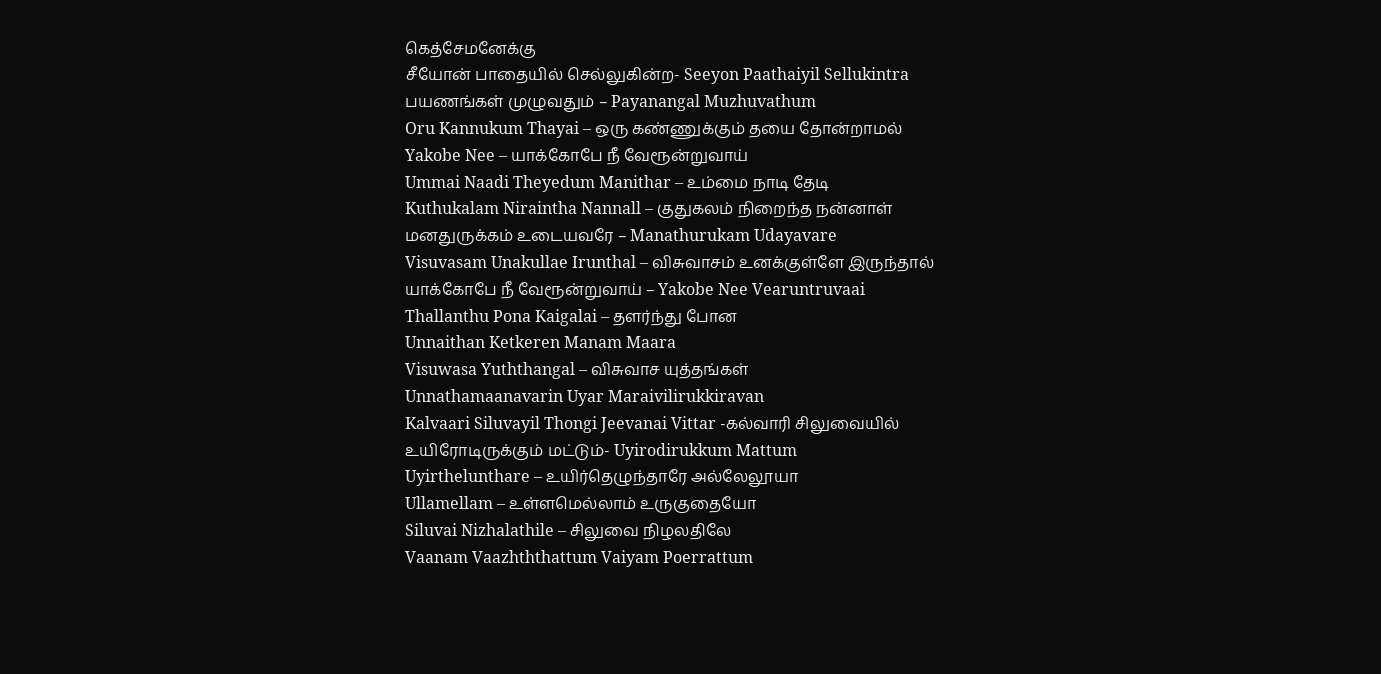கெத்சேமனேக்கு
சீயோன் பாதையில் செல்லுகின்ற- Seeyon Paathaiyil Sellukintra
பயணங்கள் முழுவதும் – Payanangal Muzhuvathum
Oru Kannukum Thayai – ஒரு கண்ணுக்கும் தயை தோன்றாமல்
Yakobe Nee – யாக்கோபே நீ வேரூன்றுவாய்
Ummai Naadi Theyedum Manithar – உம்மை நாடி தேடி
Kuthukalam Niraintha Nannall – குதுகலம் நிறைந்த நன்னாள்
மனதுருக்கம் உடையவரே – Manathurukam Udayavare
Visuvasam Unakullae Irunthal – விசுவாசம் உனக்குள்ளே இருந்தால்
யாக்கோபே நீ வேரூன்றுவாய் – Yakobe Nee Vearuntruvaai
Thallanthu Pona Kaigalai – தளர்ந்து போன
Unnaithan Ketkeren Manam Maara
Visuwasa Yuththangal – விசுவாச யுத்தங்கள்
Unnathamaanavarin Uyar Maraivilirukkiravan
Kalvaari Siluvayil Thongi Jeevanai Vittar -கல்வாரி சிலுவையில்
உயிரோடிருக்கும் மட்டும்- Uyirodirukkum Mattum
Uyirthelunthare – உயிர்தெழுந்தாரே அல்லேலூயா
Ullamellam – உள்ளமெல்லாம் உருகுதையோ
Siluvai Nizhalathile – சிலுவை நிழலதிலே
Vaanam Vaazhththattum Vaiyam Poerrattum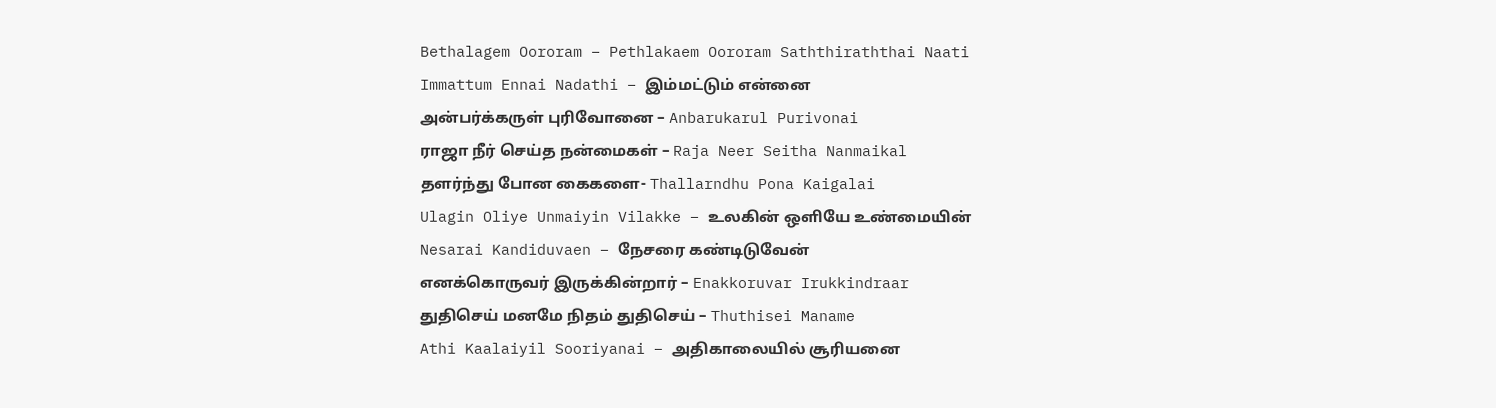Bethalagem Oororam – Pethlakaem Oororam Saththiraththai Naati
Immattum Ennai Nadathi – இம்மட்டும் என்னை
அன்பர்க்கருள் புரிவோனை – Anbarukarul Purivonai
ராஜா நீர் செய்த நன்மைகள் – Raja Neer Seitha Nanmaikal
தளர்ந்து போன கைகளை- Thallarndhu Pona Kaigalai
Ulagin Oliye Unmaiyin Vilakke – உலகின் ஒளியே உண்மையின்
Nesarai Kandiduvaen – நேசரை கண்டிடுவேன்
எனக்கொருவர் இருக்கின்றார் – Enakkoruvar Irukkindraar
துதிசெய் மனமே நிதம் துதிசெய் – Thuthisei Maname
Athi Kaalaiyil Sooriyanai – அதிகாலையில் சூரியனை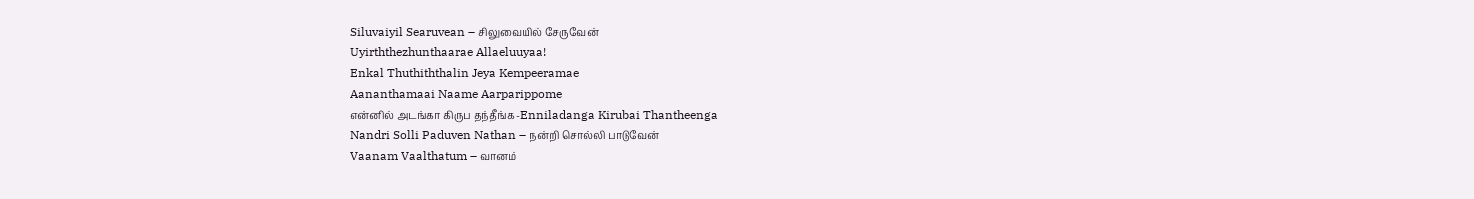Siluvaiyil Searuvean – சிலுவையில் சேருவேன்
Uyirththezhunthaarae Allaeluuyaa!
Enkal Thuthiththalin Jeya Kempeeramae
Aananthamaai Naame Aarparippome
என்னில் அடங்கா கிருப தந்தீங்க-Enniladanga Kirubai Thantheenga
Nandri Solli Paduven Nathan – நன்றி சொல்லி பாடுவேன்
Vaanam Vaalthatum – வானம்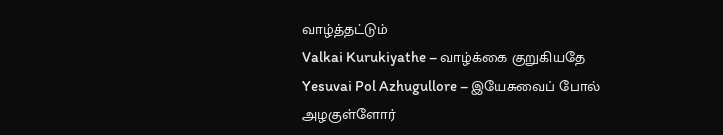வாழ்த்தட்டும்
Valkai Kurukiyathe – வாழ்க்கை குறுகியதே
Yesuvai Pol Azhugullore – இயேசுவைப் போல் அழகுள்ளோர்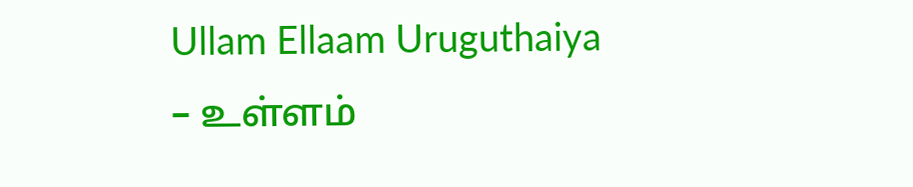Ullam Ellaam Uruguthaiya – உள்ளம்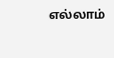எல்லாம்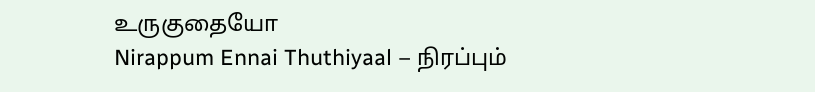உருகுதையோ
Nirappum Ennai Thuthiyaal – நிரப்பும்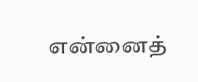என்னைத்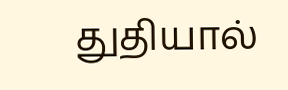துதியால்